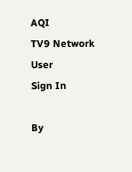AQI
TV9 Network
User
Sign In

By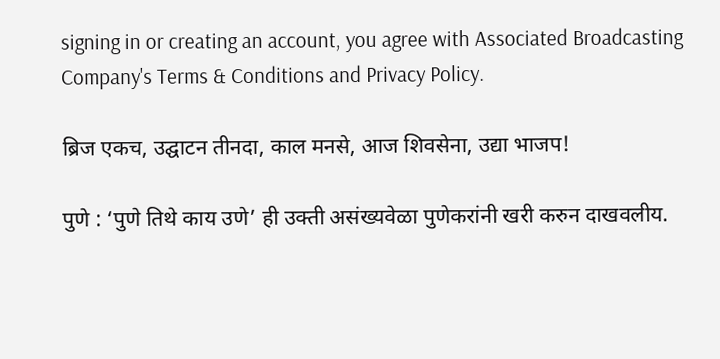signing in or creating an account, you agree with Associated Broadcasting Company's Terms & Conditions and Privacy Policy.

ब्रिज एकच, उद्घाटन तीनदा, काल मनसे, आज शिवसेना, उद्या भाजप!

पुणे : ‘पुणे तिथे काय उणे’ ही उक्ती असंख्यवेळा पुणेकरांनी खरी करुन दाखवलीय.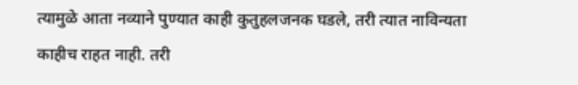त्यामुळे आता नव्याने पुण्यात काही कुतुहलजनक घडले, तरी त्यात नाविन्यता काहीच राहत नाही. तरी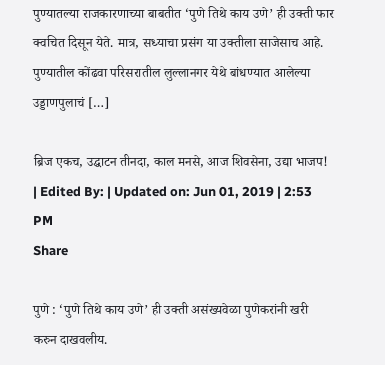पुण्यातल्या राजकारणाच्या बाबतीत ‘पुणे तिथे काय उणे’ ही उक्ती फार क्वचित दिसून येते. मात्र, सध्याचा प्रसंग या उक्तीला साजेसाच आहे. पुण्यातील कोंढवा परिसरातील लुल्लानगर येथे बांधण्यात आलेल्या उड्डाणपुलाचं […]

ब्रिज एकच, उद्घाटन तीनदा, काल मनसे, आज शिवसेना, उद्या भाजप!
| Edited By: | Updated on: Jun 01, 2019 | 2:53 PM
Share

पुणे : ‘पुणे तिथे काय उणे’ ही उक्ती असंख्यवेळा पुणेकरांनी खरी करुन दाखवलीय.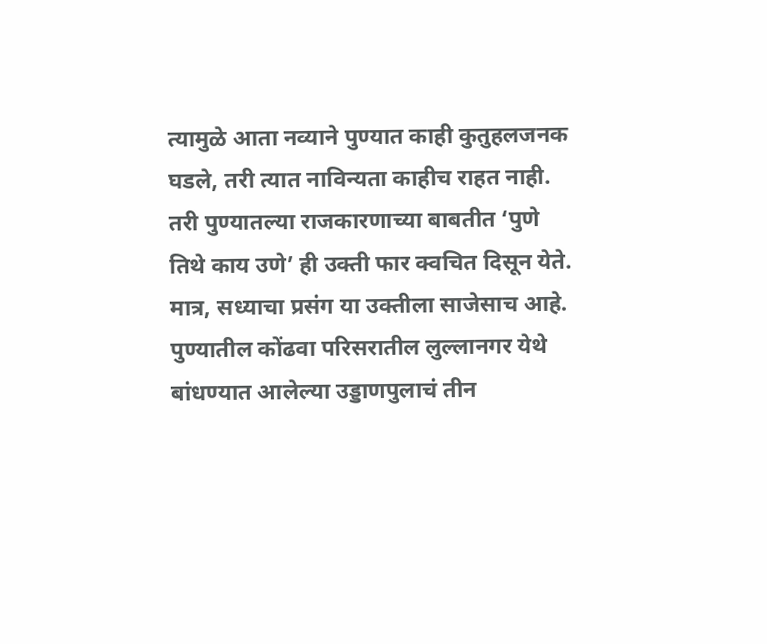त्यामुळे आता नव्याने पुण्यात काही कुतुहलजनक घडले, तरी त्यात नाविन्यता काहीच राहत नाही. तरी पुण्यातल्या राजकारणाच्या बाबतीत ‘पुणे तिथे काय उणे’ ही उक्ती फार क्वचित दिसून येते. मात्र, सध्याचा प्रसंग या उक्तीला साजेसाच आहे. पुण्यातील कोंढवा परिसरातील लुल्लानगर येथे बांधण्यात आलेल्या उड्डाणपुलाचं तीन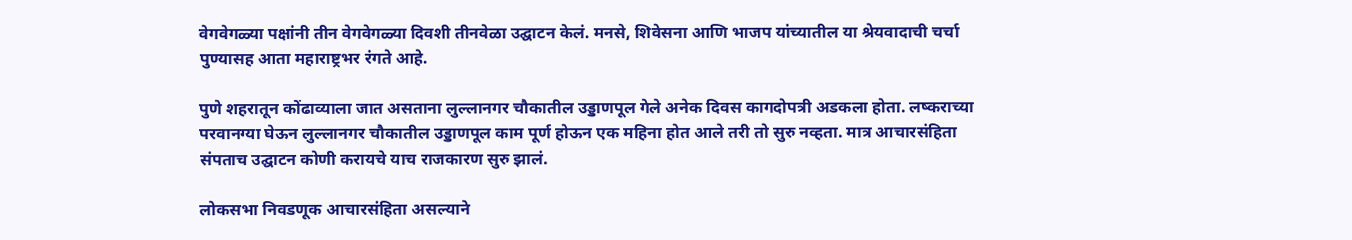वेगवेगळ्या पक्षांनी तीन वेगवेगळ्या दिवशी तीनवेळा उद्घाटन केलं. मनसे, शिवेसना आणि भाजप यांच्यातील या श्रेयवादाची चर्चा पुण्यासह आता महाराष्ट्रभर रंगते आहे.

पुणे शहरातून कोंढाव्याला जात असताना लुल्लानगर चौकातील उड्डाणपूल गेले अनेक दिवस कागदोपत्री अडकला होता. लष्कराच्या परवानग्या घेऊन लुल्लानगर चौकातील उड्डाणपूल काम पूर्ण होऊन एक महिना होत आले तरी तो सुरु नव्हता. मात्र आचारसंहिता संपताच उद्घाटन कोणी करायचे याच राजकारण सुरु झालं.

लोकसभा निवडणूक आचारसंहिता असल्याने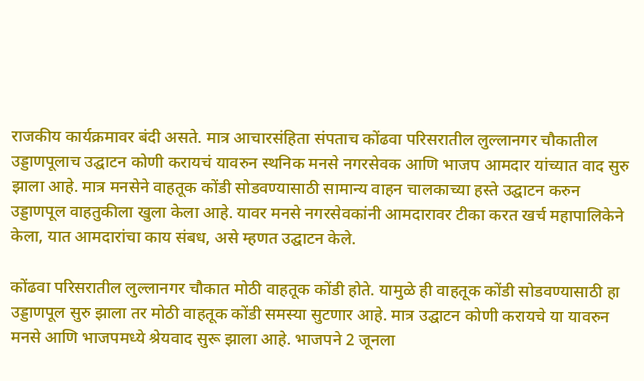राजकीय कार्यक्रमावर बंदी असते. मात्र आचारसंहिता संपताच कोंढवा परिसरातील लुल्लानगर चौकातील उड्डाणपूलाच उद्घाटन कोणी करायचं यावरुन स्थनिक मनसे नगरसेवक आणि भाजप आमदार यांच्यात वाद सुरु झाला आहे. मात्र मनसेने वाहतूक कोंडी सोडवण्यासाठी सामान्य वाहन चालकाच्या हस्ते उद्घाटन करुन उड्डाणपूल वाहतुकीला खुला केला आहे. यावर मनसे नगरसेवकांनी आमदारावर टीका करत खर्च महापालिकेने केला, यात आमदारांचा काय संबध, असे म्हणत उद्घाटन केले.

कोंढवा परिसरातील लुल्लानगर चौकात मोठी वाहतूक कोंडी होते. यामुळे ही वाहतूक कोंडी सोडवण्यासाठी हा उड्डाणपूल सुरु झाला तर मोठी वाहतूक कोंडी समस्या सुटणार आहे. मात्र उद्घाटन कोणी करायचे या यावरुन मनसे आणि भाजपमध्ये श्रेयवाद सुरू झाला आहे. भाजपने 2 जूनला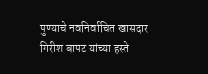पुण्याचे नवनिर्वाचित खासदार गिरीश बापट यांच्या हस्ते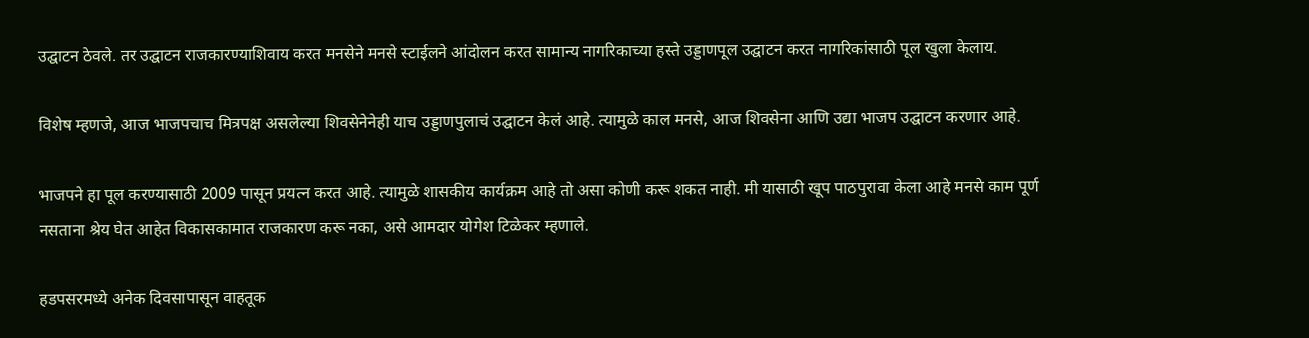उद्घाटन ठेवले. तर उद्घाटन राजकारण्याशिवाय करत मनसेने मनसे स्टाईलने आंदोलन करत सामान्य नागरिकाच्या हस्ते उड्डाणपूल उद्घाटन करत नागरिकांसाठी पूल खुला केलाय.

विशेष म्हणजे, आज भाजपचाच मित्रपक्ष असलेल्या शिवसेनेनेही याच उड्डाणपुलाचं उद्घाटन केलं आहे. त्यामुळे काल मनसे, आज शिवसेना आणि उद्या भाजप उद्घाटन करणार आहे.

भाजपने हा पूल करण्यासाठी 2009 पासून प्रयत्न करत आहे. त्यामुळे शासकीय कार्यक्रम आहे तो असा कोणी करू शकत नाही. मी यासाठी खूप पाठपुरावा केला आहे मनसे काम पूर्ण नसताना श्रेय घेत आहेत विकासकामात राजकारण करू नका, असे आमदार योगेश टिळेकर म्हणाले.

हडपसरमध्ये अनेक दिवसापासून वाहतूक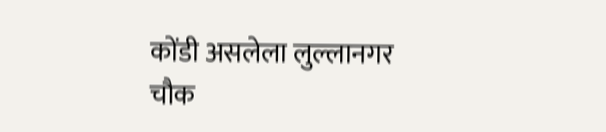कोंडी असलेला लुल्लानगर चौक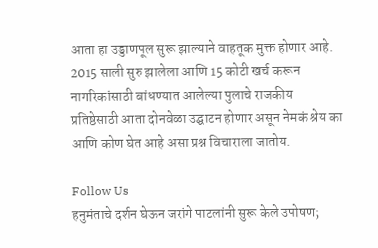आता हा उड्डाणपूल सुरू झाल्याने वाहतूक मुक्त होणार आहे. 2015 साली सुरु झालेला आणि 15 कोटी खर्च करून नागरिकांसाठी बांधण्यात आलेल्या पुलाचे राजकीय प्रतिष्ठेसाठी आता दोनवेळा उद्घाटन होणार असून नेमकं श्रेय का आणि कोण घेत आहे असा प्रश्न विचाराला जातोय.

Follow Us
हनुमंताचे दर्शन घेऊन जरांगे पाटलांनी सुरू केले उपोषण;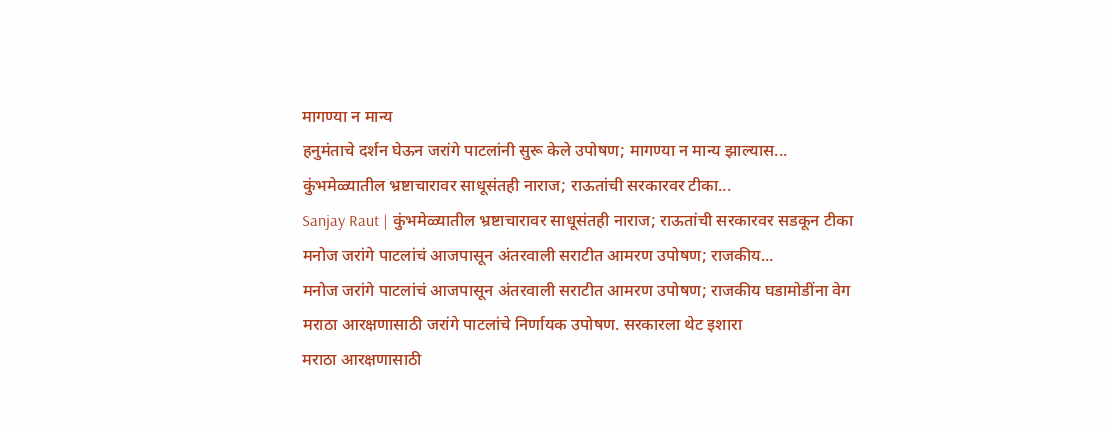मागण्या न मान्य
हनुमंताचे दर्शन घेऊन जरांगे पाटलांनी सुरू केले उपोषण; मागण्या न मान्य झाल्यास...
कुंभमेळ्यातील भ्रष्टाचारावर साधूसंतही नाराज; राऊतांची सरकारवर टीका...
Sanjay Raut | कुंभमेळ्यातील भ्रष्टाचारावर साधूसंतही नाराज; राऊतांची सरकारवर सडकून टीका
मनोज जरांगे पाटलांचं आजपासून अंतरवाली सराटीत आमरण उपोषण; राजकीय...
मनोज जरांगे पाटलांचं आजपासून अंतरवाली सराटीत आमरण उपोषण; राजकीय घडामोडींना वेग
मराठा आरक्षणासाठी जरांगे पाटलांचे निर्णायक उपोषण. सरकारला थेट इशारा
मराठा आरक्षणासाठी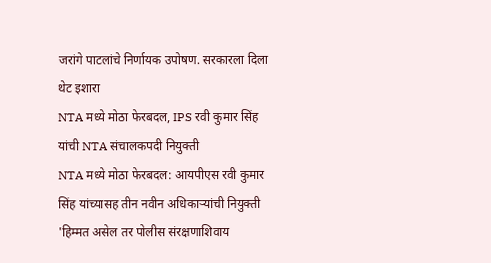जरांगे पाटलांचे निर्णायक उपोषण. सरकारला दिला थेट इशारा
NTA मध्ये मोठा फेरबदल, IPS रवी कुमार सिंह यांची NTA संचालकपदी नियुक्ती
NTA मध्ये मोठा फेरबदल: आयपीएस रवी कुमार सिंह यांच्यासह तीन नवीन अधिकाऱ्यांची नियुक्ती
'हिम्मत असेल तर पोलीस संरक्षणाशिवाय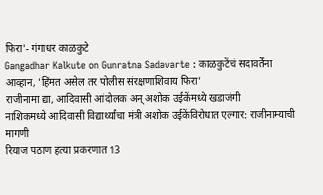फिरा'- गंगाधर काळकुटे
Gangadhar Kalkute on Gunratna Sadavarte : काळकुटेंचं सदावर्तेंना आव्हान, 'हिंमत असेल तर पोलीस संरक्षणाशिवाय फिरा'
राजीनामा द्या, आदिवासी आंदोलक अन् अशोक उईकेंमध्ये खडाजंगी
नाशिकमध्ये आदिवासी विद्यार्थ्यांचा मंत्री अशोक उईकेंविरोधात एल्गार: राजीनाम्याची मागणी
रियाज पठाण हत्या प्रकरणात 13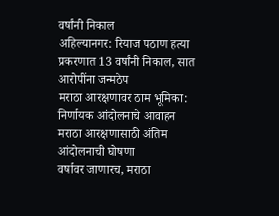वर्षांनी निकाल
अहिल्यानगर: रियाज पठाण हत्या प्रकरणात 13 वर्षांनी निकाल, सात आरोपींना जन्मठेप
मराठा आरक्षणावर ठाम भूमिका: निर्णायक आंदोलनाचे आवाहन
मराठा आरक्षणासाठी अंतिम आंदोलनाची घोषणा
वर्षावर जाणारच, मराठा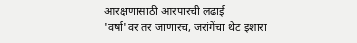आरक्षणासाठी आरपारची लढाई
'वर्षा'वर तर जाणारच, जरांगेंचा थेट इशारा